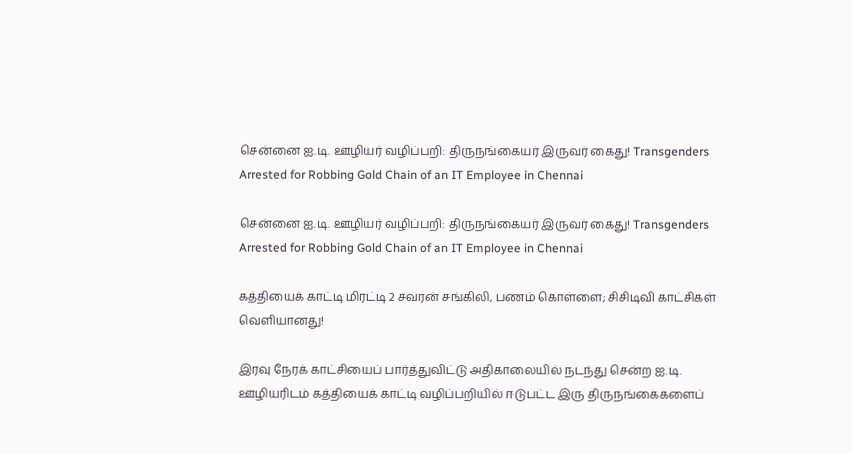சென்னை ஐ.டி. ஊழியர் வழிப்பறி: திருநங்கையர் இருவர் கைது! Transgenders Arrested for Robbing Gold Chain of an IT Employee in Chennai

சென்னை ஐ.டி. ஊழியர் வழிப்பறி: திருநங்கையர் இருவர் கைது! Transgenders Arrested for Robbing Gold Chain of an IT Employee in Chennai

கத்தியைக் காட்டி மிரட்டி 2 சவரன் சங்கிலி, பணம் கொள்ளை; சிசிடிவி காட்சிகள் வெளியானது!

இரவு நேரக் காட்சியைப் பார்த்துவிட்டு அதிகாலையில் நடந்து சென்ற ஐ.டி. ஊழியரிடம் கத்தியைக் காட்டி வழிப்பறியில் ஈடுபட்ட இரு திருநங்கைகளைப்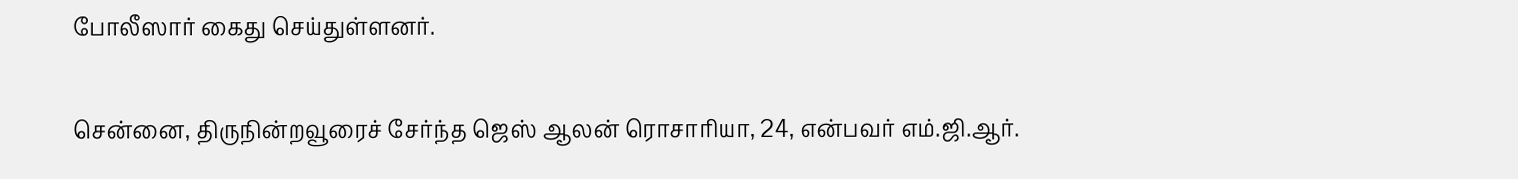போலீஸார் கைது செய்துள்ளனர்.

சென்னை, திருநின்றவூரைச் சேர்ந்த ஜெஸ் ஆலன் ரொசாரியா, 24, என்பவர் எம்.ஜி.ஆர்.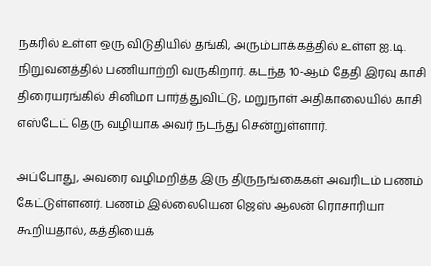நகரில் உள்ள ஒரு விடுதியில் தங்கி, அரும்பாக்கத்தில் உள்ள ஐ.டி. நிறுவனத்தில் பணியாற்றி வருகிறார். கடந்த 10-ஆம் தேதி இரவு காசி திரையரங்கில் சினிமா பார்த்துவிட்டு, மறுநாள் அதிகாலையில் காசி எஸ்டேட் தெரு வழியாக அவர் நடந்து சென்றுள்ளார்.

அப்போது, அவரை வழிமறித்த இரு திருநங்கைகள் அவரிடம் பணம் கேட்டுள்ளனர். பணம் இல்லையென ஜெஸ் ஆலன் ரொசாரியா கூறியதால், கத்தியைக்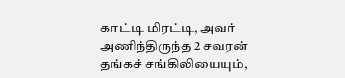காட்டி மிரட்டி, அவர் அணிந்திருந்த 2 சவரன் தங்கச் சங்கிலியையும்,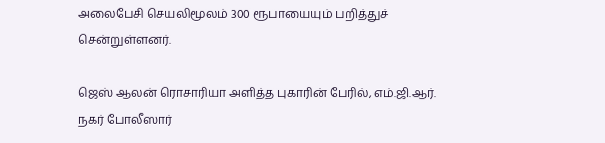அலைபேசி செயலிமூலம் 300 ரூபாயையும் பறித்துச் சென்றுள்ளனர்.

ஜெஸ் ஆலன் ரொசாரியா அளித்த புகாரின் பேரில், எம்.ஜி.ஆர். நகர் போலீஸார்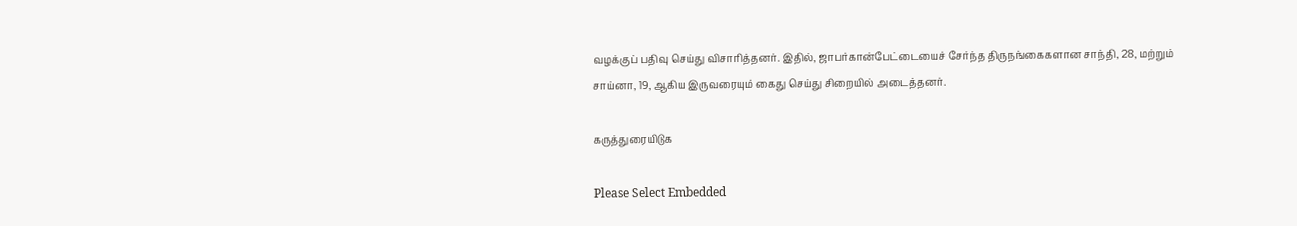வழக்குப் பதிவு செய்து விசாரித்தனர். இதில், ஜாபர்கான்பேட்டையைச் சேர்ந்த திருநங்கைகளான சாந்தி, 28, மற்றும் சாய்னா, 19, ஆகிய இருவரையும் கைது செய்து சிறையில் அடைத்தனர்.

கருத்துரையிடுக

Please Select Embedded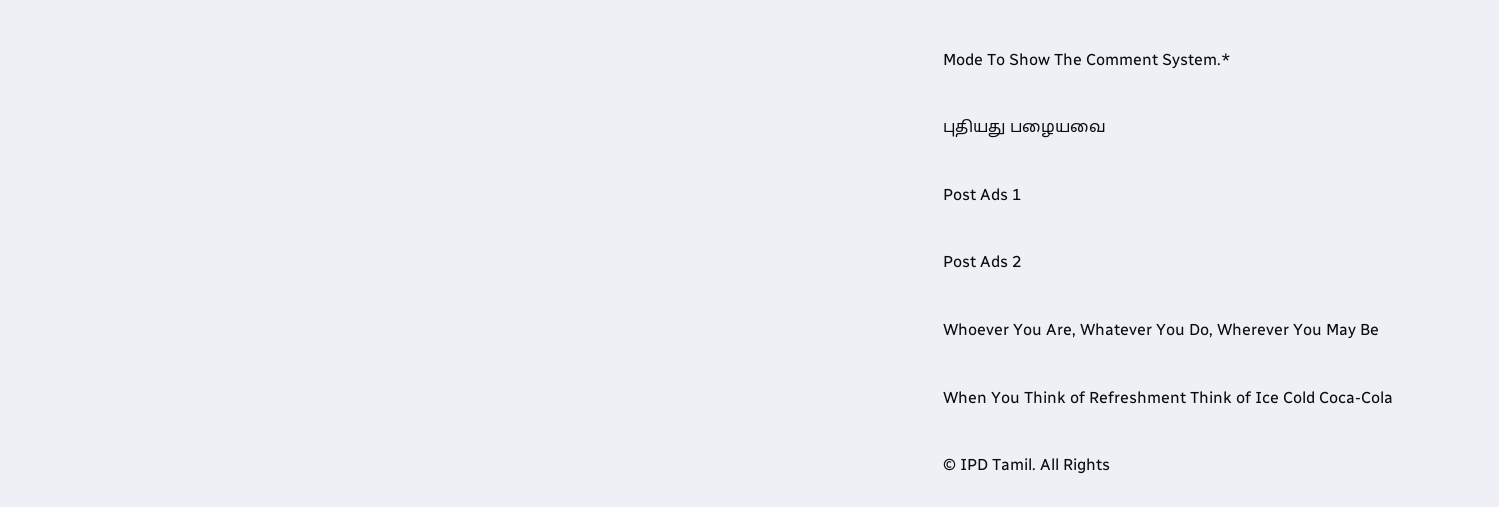Mode To Show The Comment System.*

புதியது பழையவை

Post Ads 1

Post Ads 2

Whoever You Are, Whatever You Do, Wherever You May Be

When You Think of Refreshment Think of Ice Cold Coca-Cola

© IPD Tamil. All Rights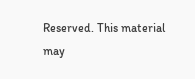Reserved. This material may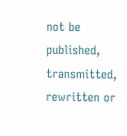not be published, transmitted, rewritten or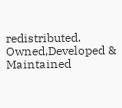redistributed.
Owned,Developed & Maintained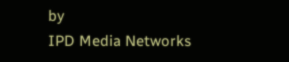by
IPD Media Networks